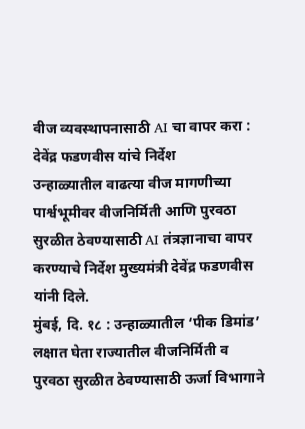वीज व्यवस्थापनासाठी AI चा वापर करा : देवेंद्र फडणवीस यांचे निर्देश
उन्हाळ्यातील वाढत्या वीज मागणीच्या पार्श्वभूमीवर वीजनिर्मिती आणि पुरवठा सुरळीत ठेवण्यासाठी AI तंत्रज्ञानाचा वापर करण्याचे निर्देश मुख्यमंत्री देवेंद्र फडणवीस यांनी दिले.
मुंबई, दि. १८ : उन्हाळ्यातील ‘पीक डिमांड’ लक्षात घेता राज्यातील वीजनिर्मिती व पुरवठा सुरळीत ठेवण्यासाठी ऊर्जा विभागाने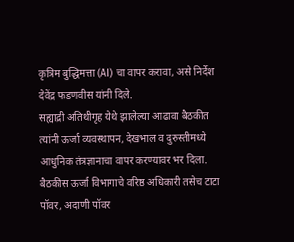कृत्रिम बुद्धिमत्ता (AI) चा वापर करावा, असे निर्देश देवेंद्र फडणवीस यांनी दिले.
सह्याद्री अतिथीगृह येथे झालेल्या आढावा बैठकीत त्यांनी ऊर्जा व्यवस्थापन, देखभाल व दुरुस्तीमध्ये आधुनिक तंत्रज्ञानाचा वापर करण्यावर भर दिला. बैठकीस ऊर्जा विभागाचे वरिष्ठ अधिकारी तसेच टाटा पॉवर, अदाणी पॉवर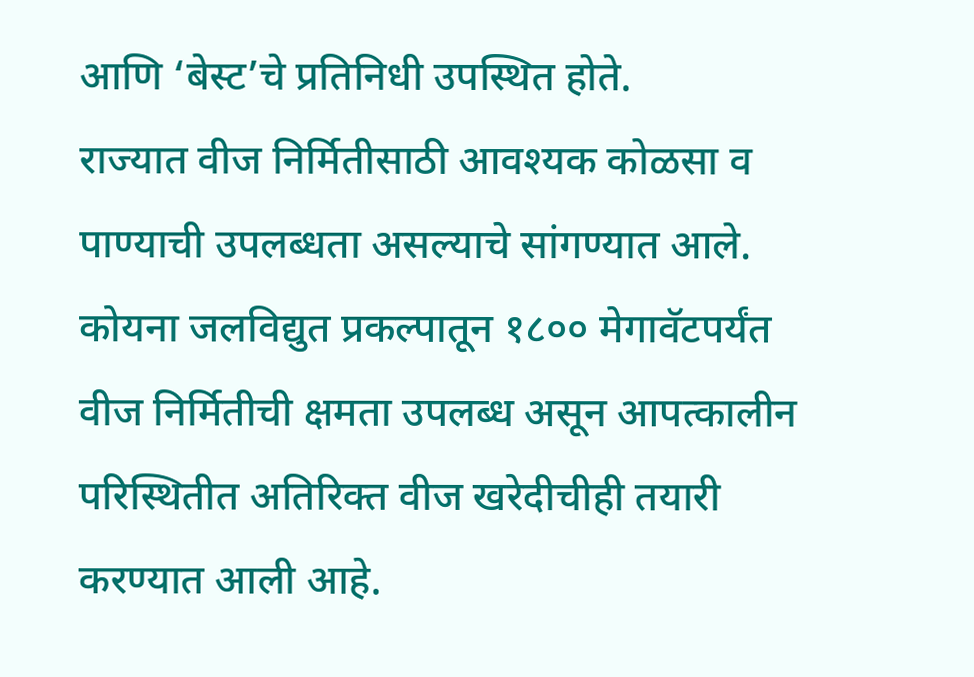आणि ‘बेस्ट’चे प्रतिनिधी उपस्थित होते.
राज्यात वीज निर्मितीसाठी आवश्यक कोळसा व पाण्याची उपलब्धता असल्याचे सांगण्यात आले. कोयना जलविद्युत प्रकल्पातून १८०० मेगावॅटपर्यंत वीज निर्मितीची क्षमता उपलब्ध असून आपत्कालीन परिस्थितीत अतिरिक्त वीज खरेदीचीही तयारी करण्यात आली आहे.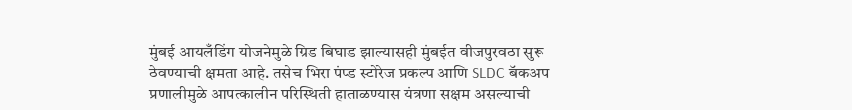मुंबई आयलँडिंग योजनेमुळे ग्रिड बिघाड झाल्यासही मुंबईत वीजपुरवठा सुरू ठेवण्याची क्षमता आहे. तसेच भिरा पंप्ड स्टोरेज प्रकल्प आणि SLDC बॅकअप प्रणालीमुळे आपत्कालीन परिस्थिती हाताळण्यास यंत्रणा सक्षम असल्याची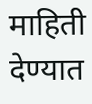माहिती देण्यात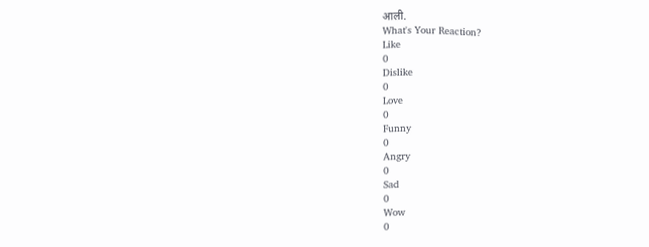आली.
What's Your Reaction?
Like
0
Dislike
0
Love
0
Funny
0
Angry
0
Sad
0
Wow
0